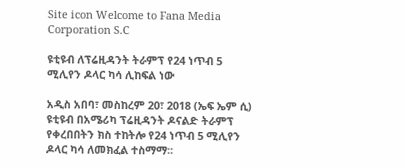Site icon Welcome to Fana Media Corporation S.C

ዩቲዩብ ለፕሬዚዳንት ትራምፕ የ24 ነጥብ 5 ሚሊየን ዶላር ካሳ ሊከፍል ነው

አዲስ አበባ፣ መስከረም 20፣ 2018 (ኤፍ ኤም ሲ) ዩቲዩብ በአሜሪካ ፕሬዚዳንት ዶናልድ ትራምፕ የቀረበበትን ክስ ተከትሎ የ24 ነጥብ 5 ሚሊየን ዶላር ካሳ ለመክፈል ተስማማ፡፡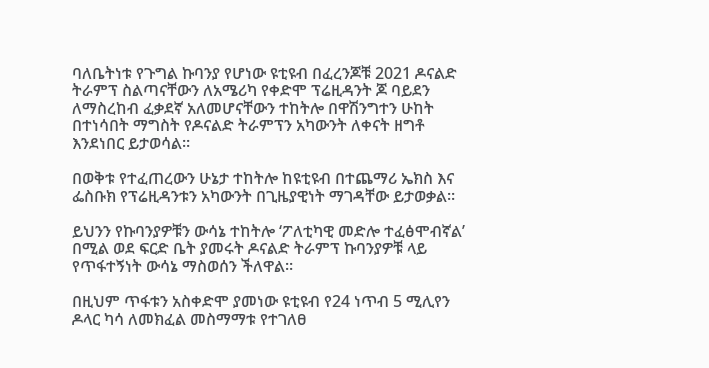ባለቤትነቱ የጉግል ኩባንያ የሆነው ዩቲዩብ በፈረንጆቹ 2021 ዶናልድ ትራምፕ ስልጣናቸውን ለአሜሪካ የቀድሞ ፕሬዚዳንት ጆ ባይደን ለማስረከብ ፈቃደኛ አለመሆናቸውን ተከትሎ በዋሽንግተን ሁከት በተነሳበት ማግስት የዶናልድ ትራምፕን አካውንት ለቀናት ዘግቶ እንደነበር ይታወሳል።

በወቅቱ የተፈጠረውን ሁኔታ ተከትሎ ከዩቲዩብ በተጨማሪ ኤክስ እና ፌስቡክ የፕሬዚዳንቱን አካውንት በጊዜያዊነት ማገዳቸው ይታወቃል።

ይህንን የኩባንያዎቹን ውሳኔ ተከትሎ ‘ፖለቲካዊ መድሎ ተፈፅሞብኛል’ በሚል ወደ ፍርድ ቤት ያመሩት ዶናልድ ትራምፕ ኩባንያዎቹ ላይ የጥፋተኝነት ውሳኔ ማስወሰን ችለዋል።

በዚህም ጥፋቱን አስቀድሞ ያመነው ዩቲዩብ የ24 ነጥብ 5 ሚሊየን ዶላር ካሳ ለመክፈል መስማማቱ የተገለፀ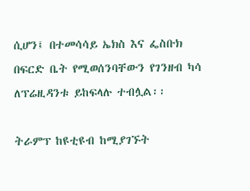ሲሆን፤ በተመሳሳይ ኤክስ እና ፌስቡክ በፍርድ ቤት የሚወሰንባቸውን የገንዘብ ካሳ ለፕሬዚዳንቱ ይከፍላሉ ተብሏል፡፡

ትራምፕ ከዩቲዩብ ከሚያገኙት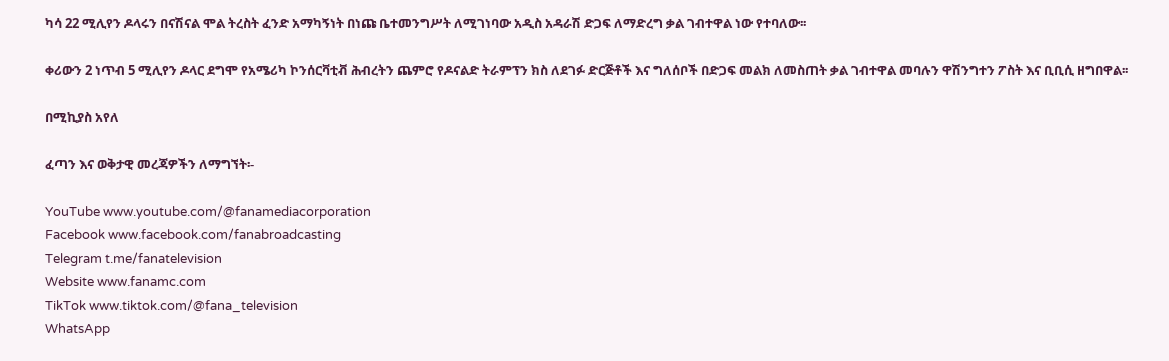ካሳ 22 ሚሊየን ዶላሩን በናሽናል ሞል ትረስት ፈንድ አማካኝነት በነጩ ቤተመንግሥት ለሚገነባው አዲስ አዳራሽ ድጋፍ ለማድረግ ቃል ገብተዋል ነው የተባለው፡፡

ቀሪውን 2 ነጥብ 5 ሚሊየን ዶላር ደግሞ የአሜሪካ ኮንሰርቫቲቭ ሕብረትን ጨምሮ የዶናልድ ትራምፕን ክስ ለደገፉ ድርጅቶች እና ግለሰቦች በድጋፍ መልክ ለመስጠት ቃል ገብተዋል መባሉን ዋሽንግተን ፖስት እና ቢቢሲ ዘግበዋል፡፡

በሚኪያስ አየለ

ፈጣን እና ወቅታዊ መረጃዎችን ለማግኘት፡-

YouTube www.youtube.com/@fanamediacorporation
Facebook www.facebook.com/fanabroadcasting
Telegram t.me/fanatelevision
Website www.fanamc.com
TikTok www.tiktok.com/@fana_television
WhatsApp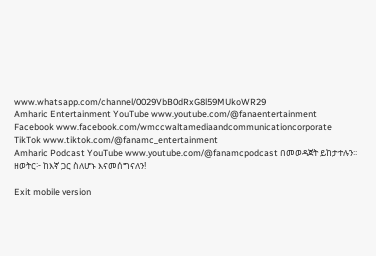www.whatsapp.com/channel/0029VbB0dRxG8l59MUkoWR29
Amharic Entertainment YouTube www.youtube.com/@fanaentertainment
Facebook www.facebook.com/wmccwaltamediaandcommunicationcorporate
TikTok www.tiktok.com/@fanamc_entertainment
Amharic Podcast YouTube www.youtube.com/@fanamcpodcast በመወዳጀት ይከታተሉን፡፡
ዘወትር፦ ከእኛ ጋር ስለሆኑ እናመሰግናለን!

Exit mobile version